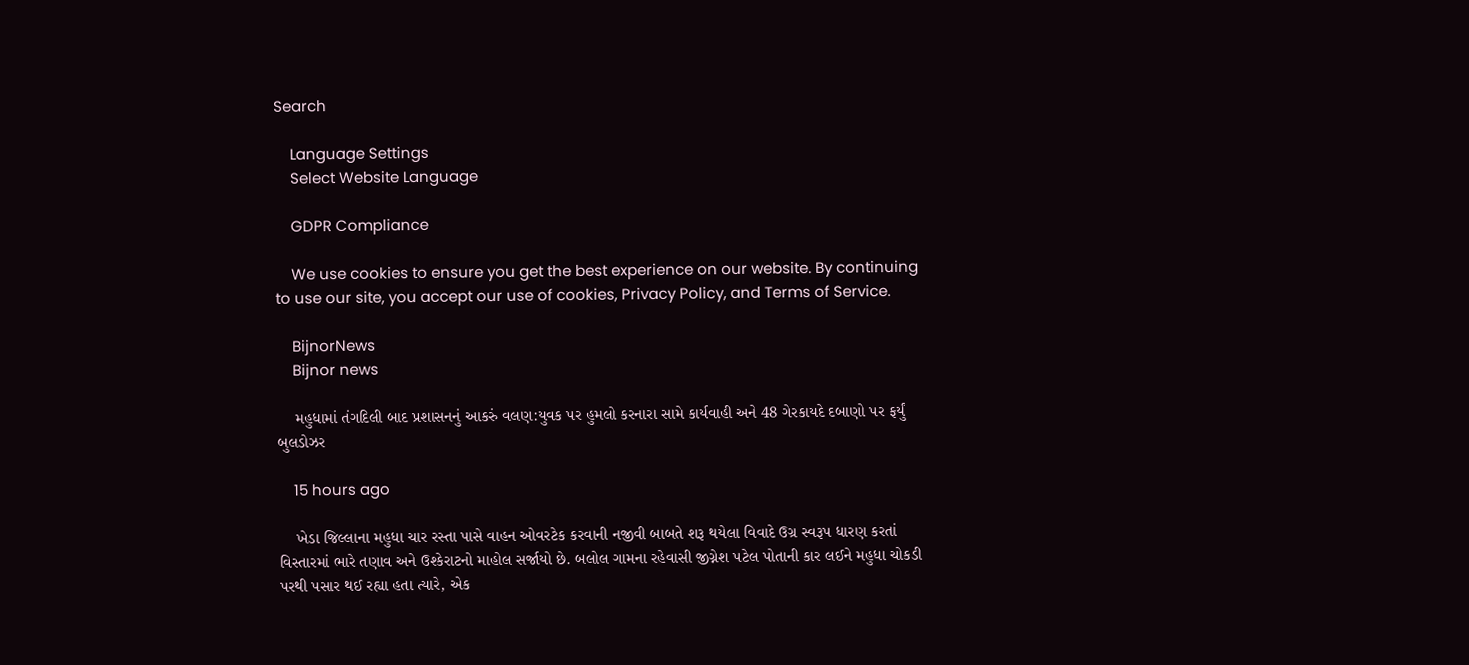Search

    Language Settings
    Select Website Language

    GDPR Compliance

    We use cookies to ensure you get the best experience on our website. By continuing to use our site, you accept our use of cookies, Privacy Policy, and Terms of Service.

    BijnorNews
    Bijnor news

    મહુધામાં તંગદિલી બાદ પ્રશાસનનું આકરું વલણ:યુવક પર હુમલો કરનારા સામે કાર્યવાહી અને 48 ગેરકાયદે દબાણો પર ફર્યું બુલડોઝર

    15 hours ago

    ખેડા જિલ્લાના મહુધા ચાર રસ્તા પાસે વાહન ઓવરટેક કરવાની નજીવી બાબતે શરૂ થયેલા વિવાદે ઉગ્ર સ્વરૂપ ધારણ કરતાં વિસ્તારમાં ભારે તણાવ અને ઉશ્કેરાટનો માહોલ સર્જાયો છે. બલોલ ગામના રહેવાસી જીગ્નેશ પટેલ પોતાની કાર લઈને મહુધા ચોકડી પરથી પસાર થઈ રહ્યા હતા ત્યારે, એક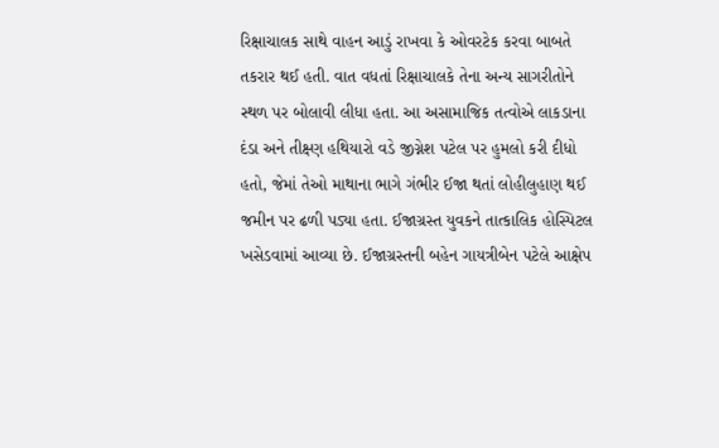રિક્ષાચાલક સાથે વાહન આડું રાખવા કે ઓવરટેક કરવા બાબતે તકરાર થઈ હતી. વાત વધતાં રિક્ષાચાલકે તેના અન્ય સાગરીતોને સ્થળ પર બોલાવી લીધા હતા. આ અસામાજિક તત્વોએ લાકડાના દંડા અને તીક્ષ્ણ હથિયારો વડે જીગ્નેશ પટેલ પર હુમલો કરી દીધો હતો, જેમાં તેઓ માથાના ભાગે ગંભીર ઈજા થતાં લોહીલુહાણ થઈ જમીન પર ઢળી પડ્યા હતા. ઈજાગ્રસ્ત યુવકને તાત્કાલિક હોસ્પિટલ ખસેડવામાં આવ્યા છે. ઈજાગ્રસ્તની બહેન ગાયત્રીબેન પટેલે આક્ષેપ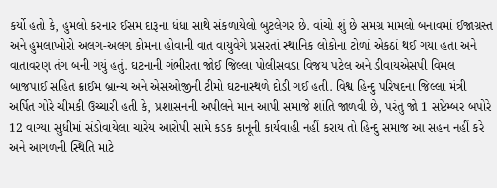કર્યો હતો કે, હુમલો કરનાર ઈસમ દારૂના ધંધા સાથે સંકળાયેલો બુટલેગર છે. વાંચો શું છે સમગ્ર મામલો બનાવમાં ઈજાગ્રસ્ત અને હુમલાખોરો અલગ-અલગ કોમના હોવાની વાત વાયુવેગે પ્રસરતાં સ્થાનિક લોકોના ટોળાં એકઠાં થઈ ગયા હતા અને વાતાવરણ તંગ બની ગયું હતું. ઘટનાની ગંભીરતા જોઈ જિલ્લા પોલીસવડા વિજય પટેલ અને ડીવાયએસપી વિમલ બાજપાઈ સહિત ક્રાઈમ બ્રાન્ચ અને એસઓજીની ટીમો ઘટનાસ્થળે દોડી ગઈ હતી. વિશ્વ હિન્દુ પરિષદના જિલ્લા મંત્રી અર્પિત ગોરે ચીમકી ઉચ્ચારી હતી કે, પ્રશાસનની અપીલને માન આપી સમાજે શાંતિ જાળવી છે, પરંતુ જો 1 સપ્ટેમ્બર બપોરે 12 વાગ્યા સુધીમાં સંડોવાયેલા ચારેય આરોપી સામે કડક કાનૂની કાર્યવાહી નહીં કરાય તો હિન્દુ સમાજ આ સહન નહીં કરે અને આગળની સ્થિતિ માટે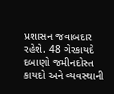પ્રશાસન જવાબદાર રહેશે. 48 ગેરકાયદે દબાણો જમીનદોસ્ત કાયદો અને વ્યવસ્થાની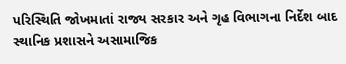પરિસ્થિતિ જોખમાતાં રાજ્ય સરકાર અને ગૃહ વિભાગના નિર્દેશ બાદ સ્થાનિક પ્રશાસને અસામાજિક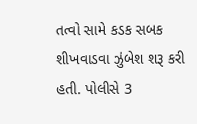તત્વો સામે કડક સબક શીખવાડવા ઝુંબેશ શરૂ કરી હતી. પોલીસે 3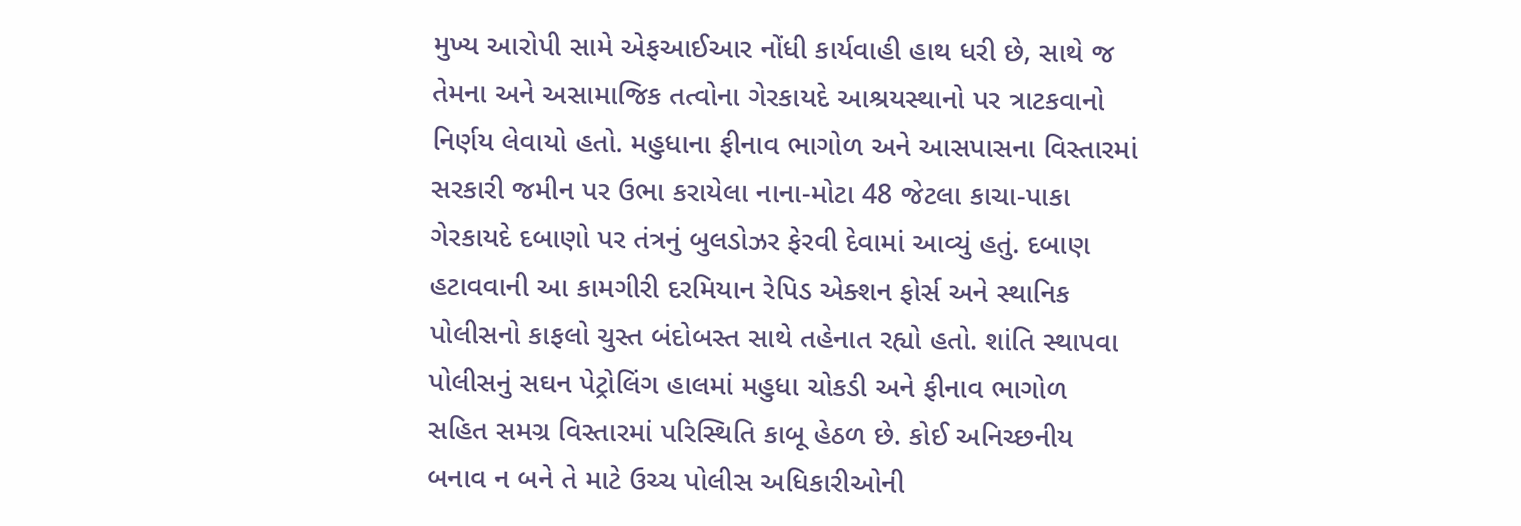મુખ્ય આરોપી સામે એફઆઈઆર નોંધી કાર્યવાહી હાથ ધરી છે, સાથે જ તેમના અને અસામાજિક તત્વોના ગેરકાયદે આશ્રયસ્થાનો પર ત્રાટકવાનો નિર્ણય લેવાયો હતો. મહુધાના ફીનાવ ભાગોળ અને આસપાસના વિસ્તારમાં સરકારી જમીન પર ઉભા કરાયેલા નાના-મોટા 48 જેટલા કાચા-પાકા ગેરકાયદે દબાણો પર તંત્રનું બુલડોઝર ફેરવી દેવામાં આવ્યું હતું. દબાણ હટાવવાની આ કામગીરી દરમિયાન રેપિડ એક્શન ફોર્સ અને સ્થાનિક પોલીસનો કાફલો ચુસ્ત બંદોબસ્ત સાથે તહેનાત રહ્યો હતો. શાંતિ સ્થાપવા પોલીસનું સઘન પેટ્રોલિંગ હાલમાં મહુધા ચોકડી અને ફીનાવ ભાગોળ સહિત સમગ્ર વિસ્તારમાં પરિસ્થિતિ કાબૂ હેઠળ છે. કોઈ અનિચ્છનીય બનાવ ન બને તે માટે ઉચ્ચ પોલીસ અધિકારીઓની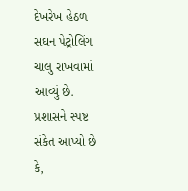દેખરેખ હેઠળ સઘન પેટ્રોલિંગ ચાલુ રાખવામાં આવ્યું છે. પ્રશાસને સ્પષ્ટ સંકેત આપ્યો છે કે,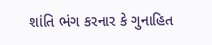શાંતિ ભંગ કરનાર કે ગુનાહિત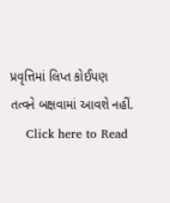પ્રવૃત્તિમાં લિપ્ત કોઈપણ તત્વને બક્ષવામાં આવશે નહીં.
    Click here to Read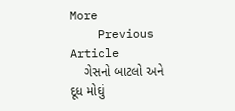More
    Previous Article
    ગેસનો બાટલો અને દૂધ મોઘું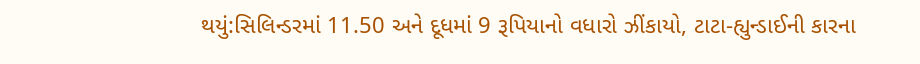થયું:સિલિન્ડરમાં 11.50 અને દૂધમાં 9 રૂપિયાનો વધારો ઝીંકાયો, ટાટા-હ્યુન્ડાઈની કારના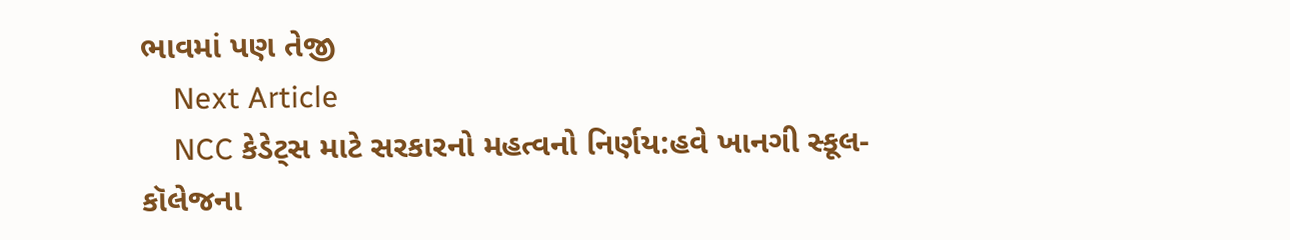ભાવમાં પણ તેજી
    Next Article
    NCC કેડેટ્સ માટે સરકારનો મહત્વનો નિર્ણય:હવે ખાનગી સ્કૂલ-કૉલેજના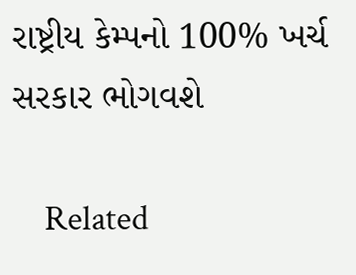રાષ્ટ્રીય કેમ્પનો 100% ખર્ચ સરકાર ભોગવશે

    Related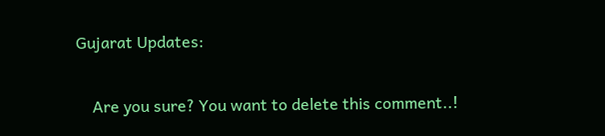Gujarat Updates:

    Are you sure? You want to delete this comment..!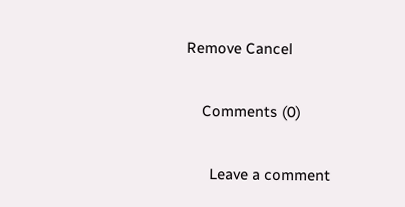Remove Cancel

    Comments (0)

      Leave a comment